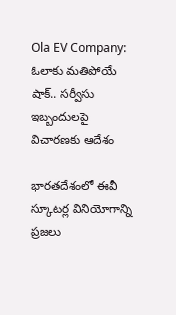Ola EV Company: ఓలాకు మతిపోయే షాక్.. సర్వీసు ఇబ్బందులపై విచారణకు ఆదేశం

భారతదేశంలో ఈవీ స్కూటర్ల వినియోగాన్ని ప్రజలు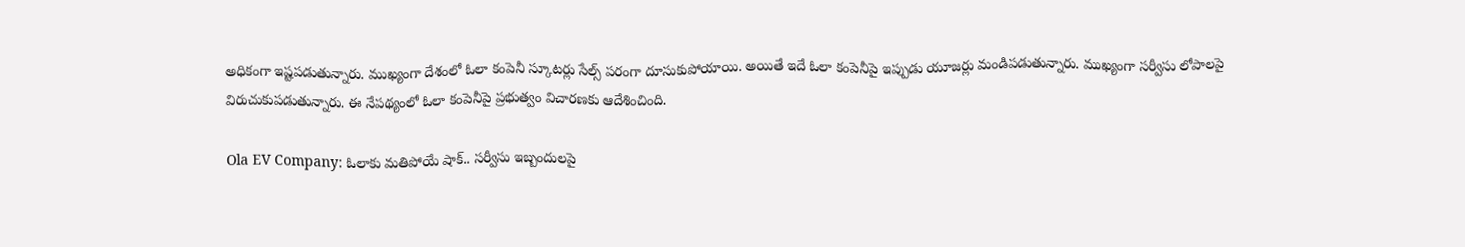అధికంగా ఇష్టపడుతున్నారు. ముఖ్యంగా దేశంలో ఓలా కంపెనీ స్కూటర్లు సేల్స్ పరంగా దూసుకుపోయాయి. అయితే ఇదే ఓలా కంపెనీపై ఇప్పుడు యూజర్లు మండిపడుతున్నారు. ముఖ్యంగా సర్వీసు లోపాలపై విరుచుకుపడుతున్నారు. ఈ నేపథ్యంలో ఓలా కంపెనీపై ప్రభుత్వం విచారణకు ఆదేశించింది.

Ola EV Company: ఓలాకు మతిపోయే షాక్.. సర్వీసు ఇబ్బందులపై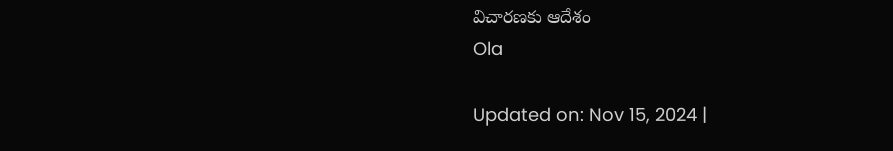విచారణకు ఆదేశం
Ola

Updated on: Nov 15, 2024 |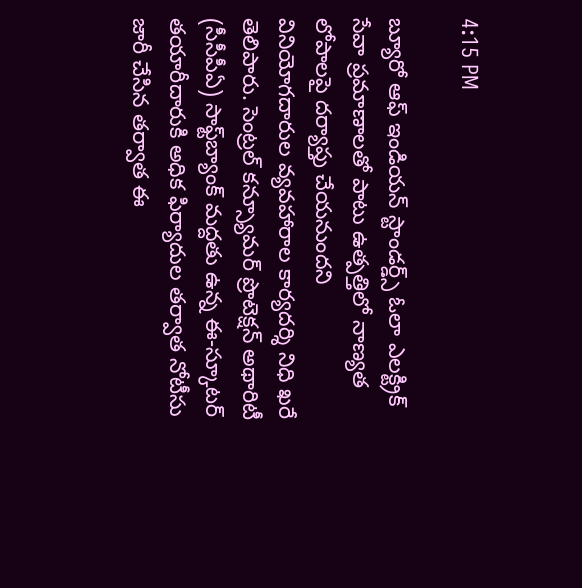4:15 PM

బ్యూరో ఆఫ్ ఇండియన్ స్టాండర్డ్స్ ఓలా ఎలక్ట్రిక్ సేవా ప్రమాణాలతో పాటు ఉత్పత్తిలో నాణ్యత లోపాలపై దర్యాప్తు చేయనుందని వినియోగదారుల వ్యవహారాల కార్యదర్శి నిధి ఖరే తెలిపారు. సెంట్రల్ కన్స్యూమర్ ప్రొటెక్షన్ అథారిటీ (సీసీపీఏ) సాఫ్ట్‌బ్యాంక్ మద్దతు ఉన్న ఈ-స్కూటర్ తయారీదారుకి అధిక ఫిర్యాదుల తర్వాత నోటీసు జారీ చేసిన తర్వాత ఈ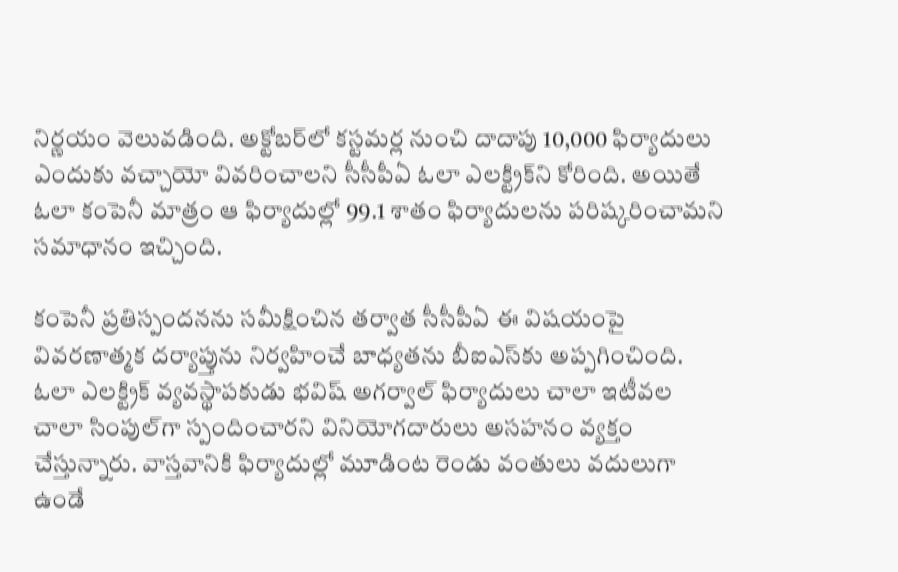నిర్ణయం వెలువడింది. అక్టోబర్‌లో కస్టమర్ల నుంచి దాదాపు 10,000 ఫిర్యాదులు ఎందుకు వచ్చాయో వివరించాలని సీసీపీఏ ఓలా ఎలక్ట్రిక్‌ని కోరింది. అయితే ఓలా కంపెనీ మాత్రం ఆ ఫిర్యాదుల్లో 99.1 శాతం ఫిర్యాదులను పరిష్కరించామని సమాధానం ఇచ్చింది.

కంపెనీ ప్రతిస్పందనను సమీక్షించిన తర్వాత సీసీపీఏ ఈ విషయంపై వివరణాత్మక దర్యాప్తును నిర్వహించే బాధ్యతను బీఐఎస్‌కు అప్పగించింది.  ఓలా ఎలక్ట్రిక్ వ్యవస్థాపకుడు భవిష్ అగర్వాల్ ఫిర్యాదులు చాలా ఇటీవల చాలా సింపుల్‌గా స్పందించారని వినియోగదారులు అసహనం వ్యక్తం చేస్తున్నారు. వాస్తవానికి ఫిర్యాదుల్లో మూడింట రెండు వంతులు వదులుగా ఉండే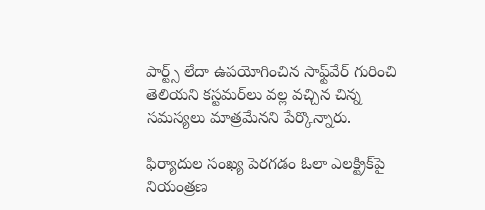పార్ట్స్ లేదా ఉపయోగించిన సాఫ్ట్‌వేర్ గురించి తెలియని కస్టమర్‌లు వల్ల వచ్చిన చిన్న సమస్యలు మాత్రమేనని పేర్కొన్నారు.

ఫిర్యాదుల సంఖ్య పెరగడం ఓలా ఎలక్ట్రిక్‌పై నియంత్రణ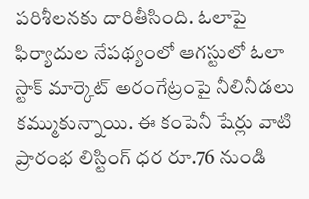పరిశీలనకు దారితీసింది. ఓలాపై ఫిర్యాదుల నేపథ్యంలో ఆగస్టులో ఓలా స్టాక్ మార్కెట్ అరంగేట్రంపై నీలినీడలు కమ్ముకున్నాయి. ఈ కంపెనీ షేర్లు వాటి ప్రారంభ లిస్టింగ్ ధర రూ.76 నుండి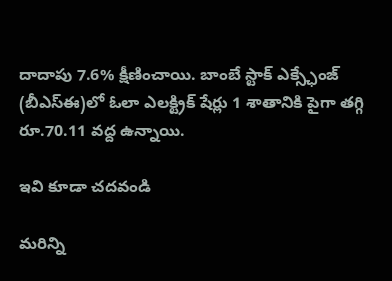దాదాపు 7.6% క్షీణించాయి. బాంబే స్టాక్ ఎక్స్ఛేంజ్ (బీఎస్‌ఈ)లో ఓలా ఎలక్ట్రిక్ షేర్లు 1 శాతానికి పైగా తగ్గి రూ.70.11 వద్ద ఉన్నాయి.

ఇవి కూడా చదవండి

మరిన్ని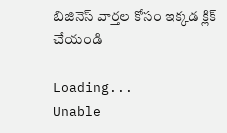బిజినెస్ వార్తల కోసం ఇక్కడ క్లిక్ చేయండి

Loading...
Unable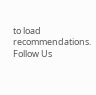to load recommendations.
Follow Us